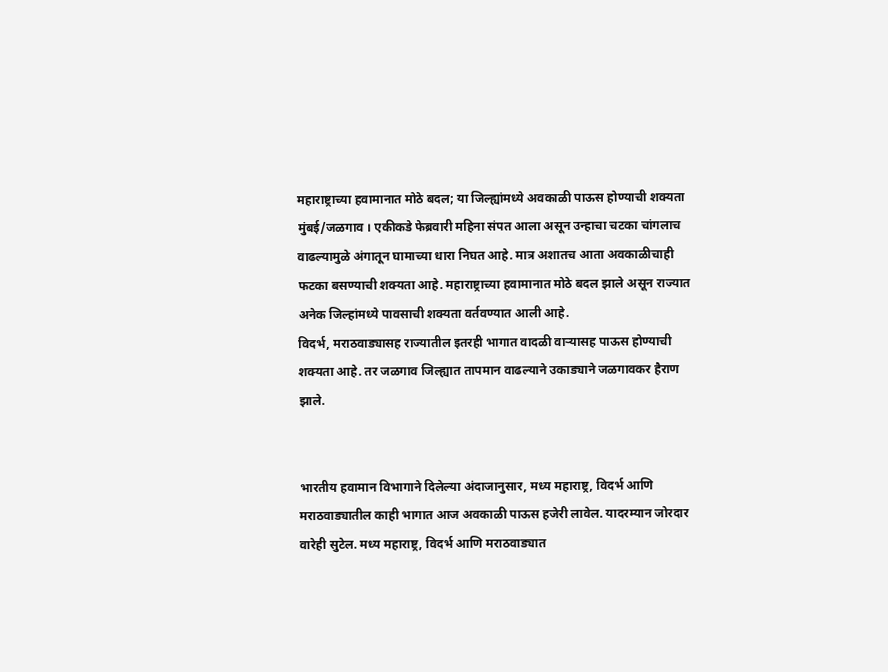महाराष्ट्राच्या हवामानात मोठे बदल; या जिल्ह्यांमध्ये अवकाळी पाऊस होण्याची शक्यता
मुंबई/जळगाव । एकीकडे फेब्रवारी महिना संपत आला असून उन्हाचा चटका चांगलाच वाढल्यामुळे अंगातून घामाच्या धारा निघत आहे. मात्र अशातच आता अवकाळीचाही फटका बसण्याची शक्यता आहे. महाराष्ट्राच्या हवामानात मोठे बदल झाले असून राज्यात अनेक जिल्हांमध्ये पावसाची शक्यता वर्तवण्यात आली आहे.
विदर्भ, मराठवाड्यासह राज्यातील इतरही भागात वादळी वाऱ्यासह पाऊस होण्याची शक्यता आहे. तर जळगाव जिल्ह्यात तापमान वाढल्याने उकाड्याने जळगावकर हैराण झाले.


भारतीय हवामान विभागाने दिलेल्या अंदाजानुसार, मध्य महाराष्ट्र, विदर्भ आणि मराठवाड्यातील काही भागात आज अवकाळी पाऊस हजेरी लावेल. यादरम्यान जोरदार वारेही सुटेल. मध्य महाराष्ट्र, विदर्भ आणि मराठवाड्यात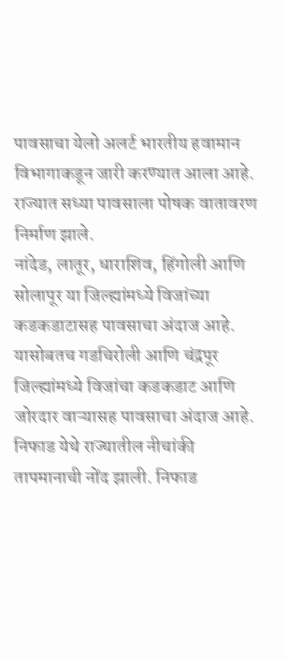पावसाचा येलो अलर्ट भारतीय हवामान विभागाकडून जारी करण्यात आला आहे. राज्यात सध्या पावसाला पोषक वातावरण निर्माण झाले.
नांदेड, लातूर, धाराशिव, हिंगोली आणि सोलापूर या जिल्ह्यांमध्ये विजांच्या कडकडाटासह पावसाचा अंदाज आहे. यासोबतच गडचिरोली आणि चंद्रपूर जिल्ह्यांमध्ये विजांचा कडकडाट आणि जोरदार वाऱ्यासह पावसाचा अंदाज आहे. निफाड येथे राज्यातील नीचांकी तापमानाची नोंद झाली. निफाड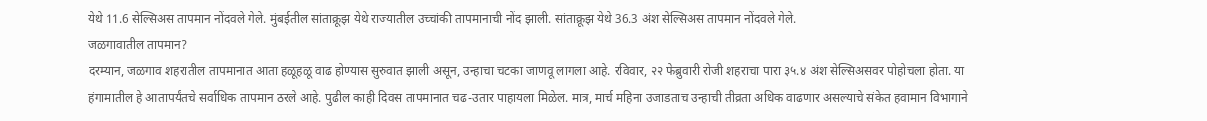येथे 11.6 सेल्सिअस तापमान नोंदवले गेले. मुंबईतील सांताक्रूझ येथे राज्यातील उच्चांकी तापमानाची नोंद झाली. सांताक्रूझ येथे 36.3 अंश सेल्सिअस तापमान नोंदवले गेले.
जळगावातील तापमान?
दरम्यान, जळगाव शहरातील तापमानात आता हळूहळू वाढ होण्यास सुरुवात झाली असून, उन्हाचा चटका जाणवू लागला आहे. रविवार, २२ फेब्रुवारी रोजी शहराचा पारा ३५.४ अंश सेल्सिअसवर पोहोचला होता. या हंगामातील हे आतापर्यंतचे सर्वाधिक तापमान ठरले आहे. पुढील काही दिवस तापमानात चढ-उतार पाहायला मिळेल. मात्र, मार्च महिना उजाडताच उन्हाची तीव्रता अधिक वाढणार असल्याचे संकेत हवामान विभागाने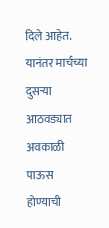दिले आहेत. यानंतर मार्चच्या दुसऱ्या आठवड्यात अवकाळी पाऊस होण्याची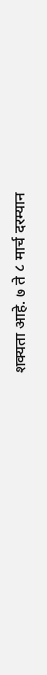शक्यता आहे. ७ ते ८ मार्च दरम्यान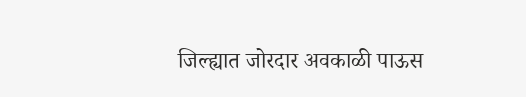जिल्ह्यात जोरदार अवकाळी पाऊस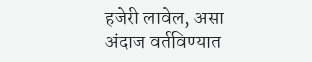हजेरी लावेल, असा अंदाज वर्तविण्यात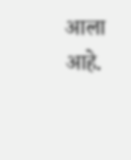आला आहे.